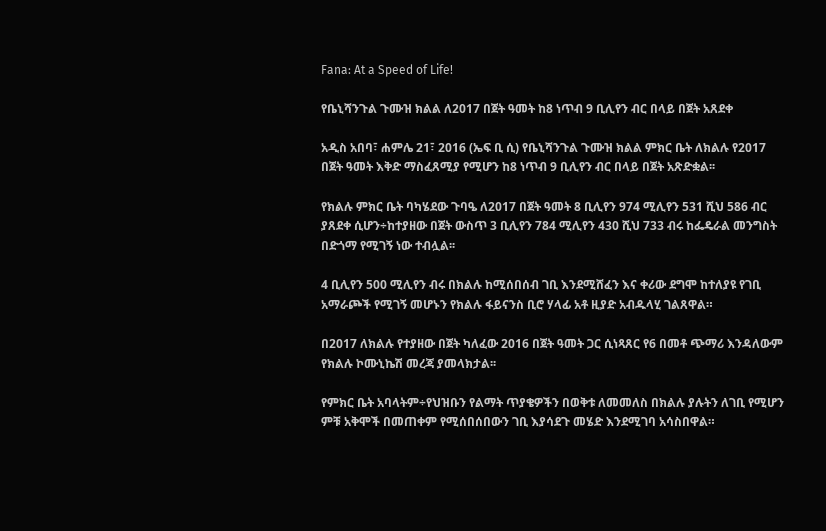Fana: At a Speed of Life!

የቤኒሻንጉል ጉሙዝ ክልል ለ2017 በጀት ዓመት ከ8 ነጥብ 9 ቢሊየን ብር በላይ በጀት አጸደቀ

አዲስ አበባ፣ ሐምሌ 21፣ 2016 (ኤፍ ቢ ሲ) የቤኒሻንጉል ጉሙዝ ክልል ምክር ቤት ለክልሉ የ2017 በጀት ዓመት እቅድ ማስፈጸሚያ የሚሆን ከ8 ነጥብ 9 ቢሊየን ብር በላይ በጀት አጽድቋል፡፡

የክልሉ ምክር ቤት ባካሄደው ጉባዔ ለ2017 በጀት ዓመት 8 ቢሊየን 974 ሚሊየን 531 ሺህ 586 ብር ያጸደቀ ሲሆን÷ከተያዘው በጀት ውስጥ 3 ቢሊየን 784 ሚሊየን 430 ሺህ 733 ብሩ ከፌዴራል መንግስት በድጎማ የሚገኝ ነው ተብሏል፡፡

4 ቢሊየን 500 ሚሊየን ብሩ በክልሉ ከሚሰበሰብ ገቢ እንደሚሸፈን እና ቀሪው ደግሞ ከተለያዩ የገቢ አማራጮች የሚገኝ መሆኑን የክልሉ ፋይናንስ ቢሮ ሃላፊ አቶ ዚያድ አብዱላሂ ገልጸዋል።

በ2017 ለክልሉ የተያዘው በጀት ካለፈው 2016 በጀት ዓመት ጋር ሲነጻጸር የ6 በመቶ ጭማሪ እንዳለውም የክልሉ ኮሙኒኬሽ መረጃ ያመላክታል፡፡

የምክር ቤት አባላትም÷የህዝቡን የልማት ጥያቄዎችን በወቅቱ ለመመለስ በክልሉ ያሉትን ለገቢ የሚሆን ምቹ አቅሞች በመጠቀም የሚሰበሰበውን ገቢ እያሳደጉ መሄድ እንደሚገባ አሳስበዋል።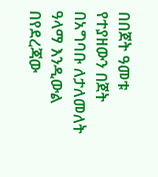በበጀት ዓመቱ የተያዘውን በጀት በአግባቡ ለታለመለት ዓላማ እንዲውል በየደረጃው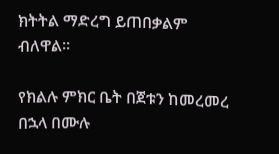ክትትል ማድረግ ይጠበቃልም ብለዋል።

የክልሉ ምክር ቤት በጀቱን ከመረመረ በኋላ በሙሉ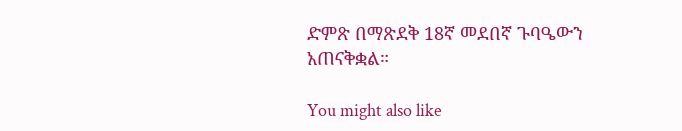ድምጽ በማጽደቅ 18ኛ መደበኛ ጉባዔውን አጠናቅቋል።

You might also like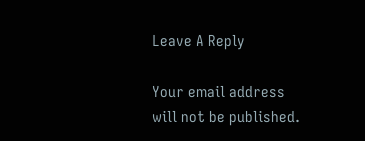Leave A Reply

Your email address will not be published.